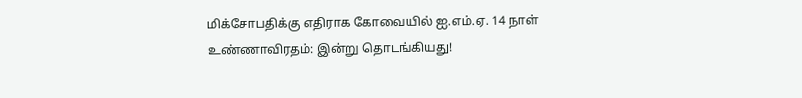மிக்சோபதிக்கு எதிராக கோவையில் ஐ.எம்.ஏ. 14 நாள் உண்ணாவிரதம்: இன்று தொடங்கியது!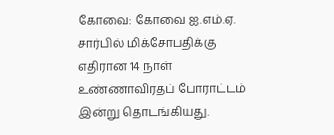கோவை: கோவை ஐ.எம்.ஏ. சார்பில் மிக்சோபதிக்கு எதிரான 14 நாள் உண்ணாவிரதப் போராட்டம் இன்று தொடங்கியது.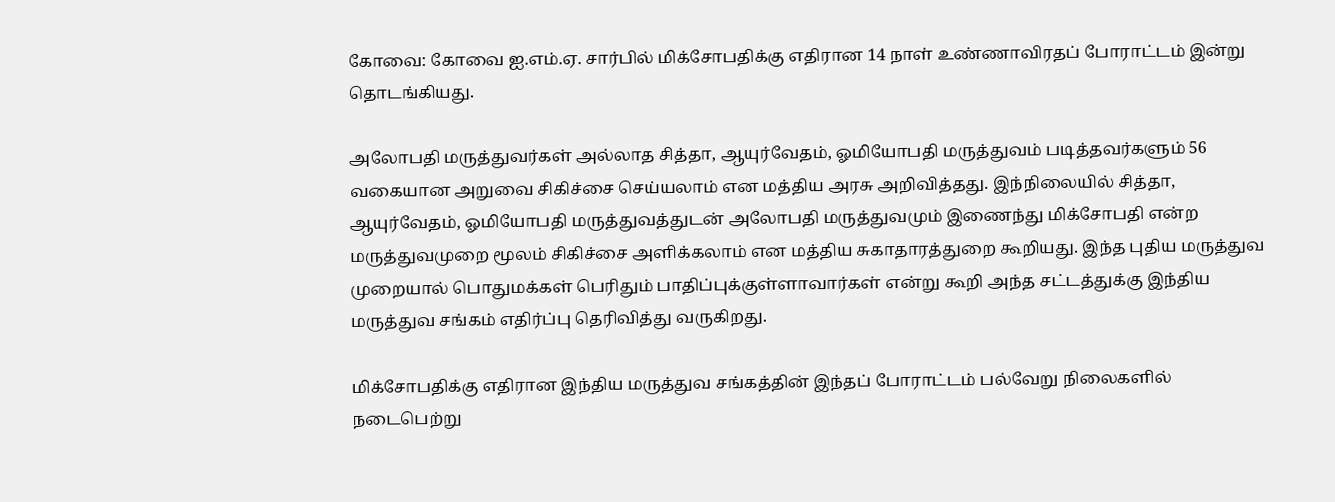கோவை: கோவை ஐ.எம்.ஏ. சார்பில் மிக்சோபதிக்கு எதிரான 14 நாள் உண்ணாவிரதப் போராட்டம் இன்று தொடங்கியது.

அலோபதி மருத்துவர்கள் அல்லாத சித்தா, ஆயுர்வேதம், ஓமியோபதி மருத்துவம் படித்தவர்களும் 56 வகையான அறுவை சிகிச்சை செய்யலாம் என மத்திய அரசு அறிவித்தது. இந்நிலையில் சித்தா, ஆயுர்வேதம், ஓமியோபதி மருத்துவத்துடன் அலோபதி மருத்துவமும் இணைந்து மிக்சோபதி என்ற மருத்துவமுறை மூலம் சிகிச்சை அளிக்கலாம் என மத்திய சுகாதாரத்துறை கூறியது. இந்த புதிய மருத்துவ முறையால் பொதுமக்கள் பெரிதும் பாதிப்புக்குள்ளாவார்கள் என்று கூறி அந்த சட்டத்துக்கு இந்திய மருத்துவ சங்கம் எதிர்ப்பு தெரிவித்து வருகிறது.

மிக்சோபதிக்கு எதிரான இந்திய மருத்துவ சங்கத்தின் இந்தப் போராட்டம் பல்வேறு நிலைகளில் நடைபெற்று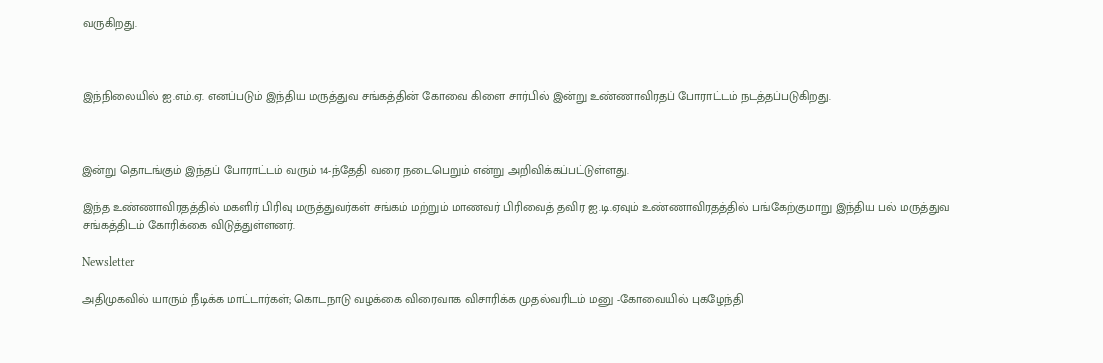வருகிறது.



இந்நிலையில் ஐ.எம்.ஏ. எனப்படும் இந்திய மருத்துவ சங்கத்தின் கோவை கிளை சார்பில் இன்று உண்ணாவிரதப் போராட்டம் நடத்தப்படுகிறது.



இன்று தொடங்கும் இந்தப் போராட்டம் வரும் 14-ந்தேதி வரை நடைபெறும் என்று அறிவிக்கப்பட்டுள்ளது.

இந்த உண்ணாவிரதத்தில் மகளிர் பிரிவு மருத்துவர்கள் சங்கம் மற்றும் மாணவர் பிரிவைத் தவிர ஐ.டி.ஏவும் உண்ணாவிரதத்தில் பங்கேற்குமாறு இந்திய பல் மருத்துவ சங்கத்திடம் கோரிக்கை விடுத்துள்ளனர்.

Newsletter

அதிமுகவில் யாரும் நீடிக்க மாட்டார்கள்; கொடநாடு வழக்கை விரைவாக விசாரிக்க முதல்வரிடம் மனு -கோவையில் புகழேந்தி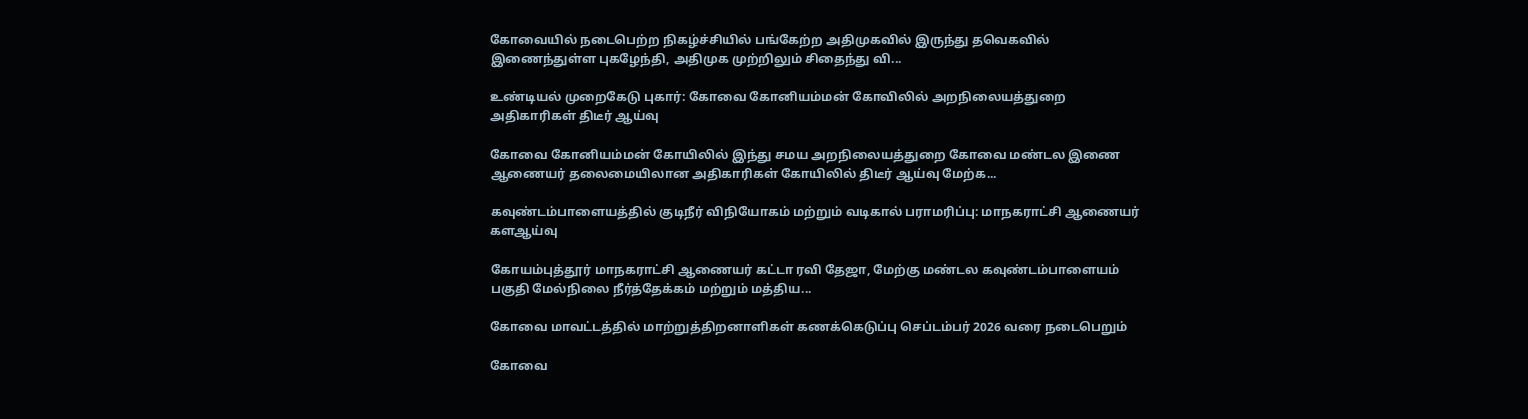கோவையில் நடைபெற்ற நிகழ்ச்சியில் பங்கேற்ற அதிமுகவில் இருந்து தவெகவில் இணைந்துள்ள புகழேந்தி, அதிமுக முற்றிலும் சிதைந்து வி...

உண்டியல் முறைகேடு புகார்: கோவை கோனியம்மன் கோவிலில் அறநிலையத்துறை அதிகாரிகள் திடீர் ஆய்வு

கோவை கோனியம்மன் கோயிலில் இந்து சமய அறநிலையத்துறை கோவை மண்டல இணை ஆணையர் தலைமையிலான அதிகாரிகள் கோயிலில் திடீர் ஆய்வு மேற்க...

கவுண்டம்பாளையத்தில் குடிநீர் விநியோகம் மற்றும் வடிகால் பராமரிப்பு: மாநகராட்சி ஆணையர் களஆய்வு

கோயம்புத்தூர் மாநகராட்சி ஆணையர் கட்டா ரவி தேஜா, மேற்கு மண்டல கவுண்டம்பாளையம் பகுதி மேல்நிலை நீர்த்தேக்கம் மற்றும் மத்திய...

கோவை மாவட்டத்தில் மாற்றுத்திறனாளிகள் கணக்கெடுப்பு செப்டம்பர் 2026 வரை நடைபெறும்

கோவை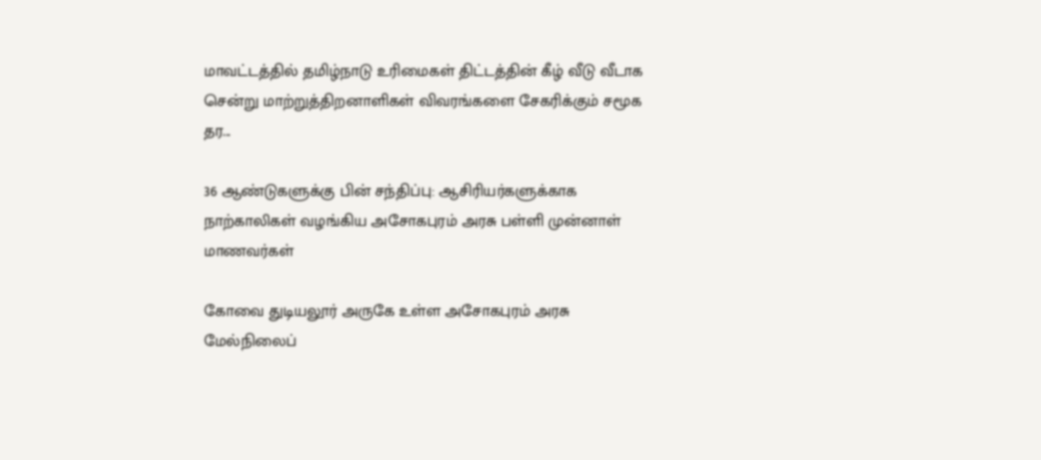மாவட்டத்தில் தமிழ்நாடு உரிமைகள் திட்டத்தின் கீழ் வீடு வீடாக சென்று மாற்றுத்திறனாளிகள் விவரங்களை சேகரிக்கும் சமூக தர...

36 ஆண்டுகளுக்கு பின் சந்திப்பு: ஆசிரியர்களுக்காக நாற்காலிகள் வழங்கிய அசோகபுரம் அரசு பள்ளி முன்னாள் மாணவர்கள்

கோவை துடியலூர் அருகே உள்ள அசோகபுரம் அரசு மேல்நிலைப்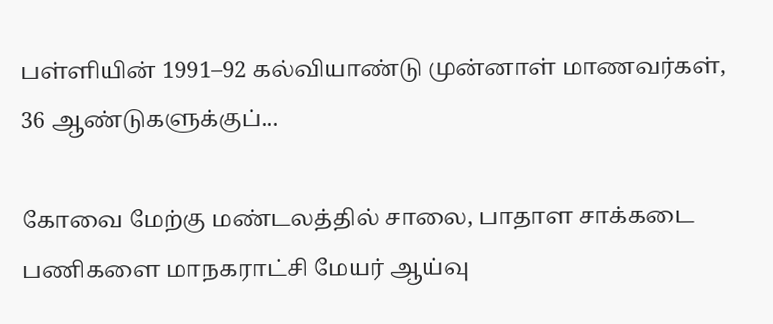பள்ளியின் 1991–92 கல்வியாண்டு முன்னாள் மாணவர்கள், 36 ஆண்டுகளுக்குப்...

கோவை மேற்கு மண்டலத்தில் சாலை, பாதாள சாக்கடை பணிகளை மாநகராட்சி மேயர் ஆய்வு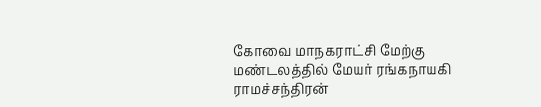கோவை மாநகராட்சி மேற்கு மண்டலத்தில் மேயர் ரங்கநாயகி ராமச்சந்திரன்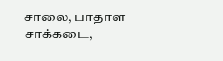சாலை, பாதாள சாக்கடை,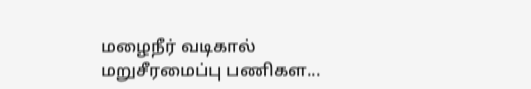மழைநீர் வடிகால் மறுசீரமைப்பு பணிகள...